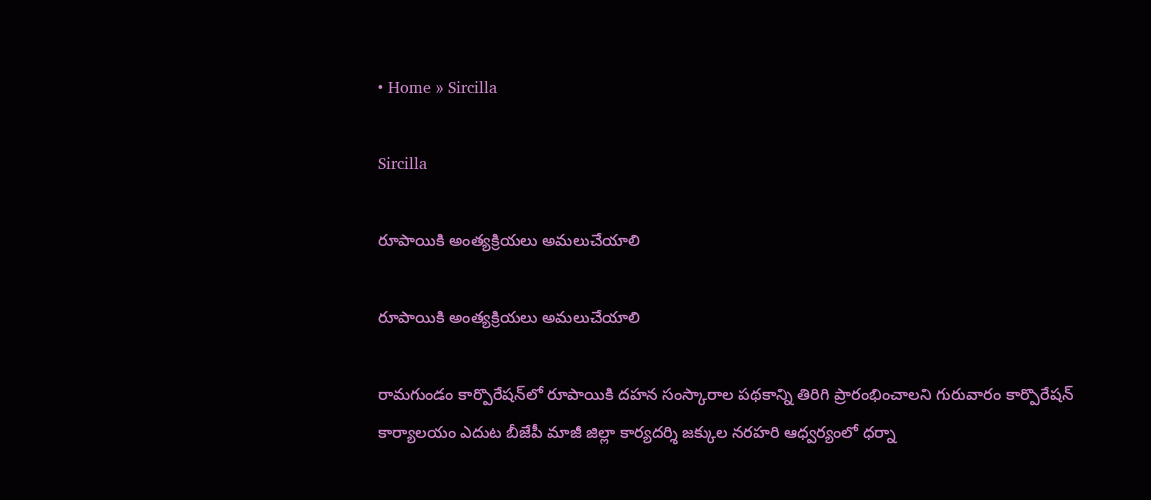• Home » Sircilla

Sircilla

రూపాయికి అంత్యక్రియలు అమలుచేయాలి

రూపాయికి అంత్యక్రియలు అమలుచేయాలి

రామగుండం కార్పొరేషన్‌లో రూపాయికి దహన సంస్కారాల పథకాన్ని తిరిగి ప్రారంభించాలని గురువారం కార్పొరేషన్‌ కార్యాలయం ఎదుట బీజేపీ మాజీ జిల్లా కార్యదర్శి జక్కుల నరహరి ఆధ్వర్యంలో ధర్నా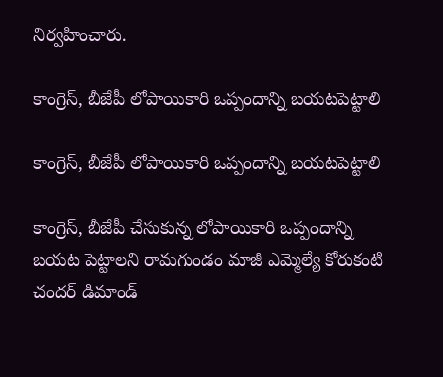నిర్వహించారు.

కాంగ్రెస్‌, బీజేపీ లోపాయికారి ఒప్పందాన్ని బయటపెట్టాలి

కాంగ్రెస్‌, బీజేపీ లోపాయికారి ఒప్పందాన్ని బయటపెట్టాలి

కాంగ్రెస్‌, బీజేపీ చేసుకున్న లోపాయికారి ఒప్పందాన్ని బయట పెట్టాలని రామగుండం మాజీ ఎమ్మెల్యే కోరుకంటి చందర్‌ డిమాండ్‌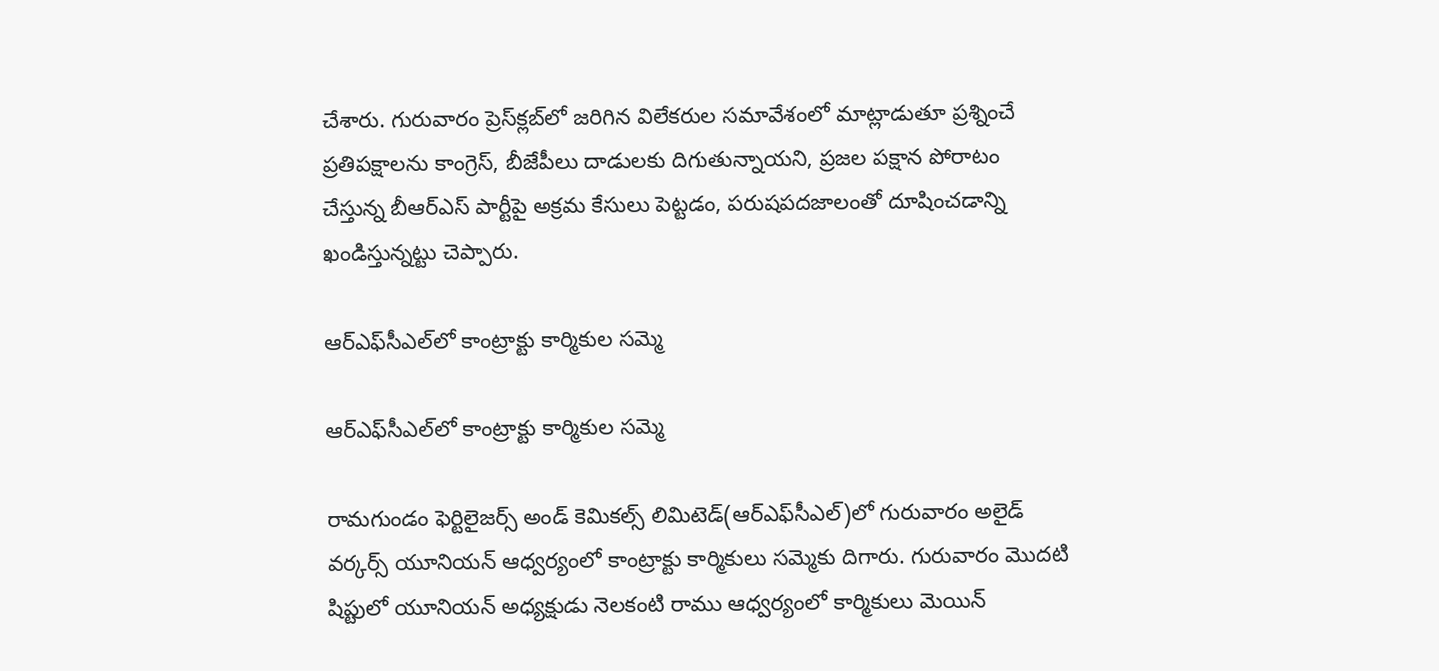చేశారు. గురువారం ప్రెస్‌క్లబ్‌లో జరిగిన విలేకరుల సమావేశంలో మాట్లాడుతూ ప్రశ్నించే ప్రతిపక్షాలను కాంగ్రెస్‌, బీజేపీలు దాడులకు దిగుతున్నాయని, ప్రజల పక్షాన పోరాటం చేస్తున్న బీఆర్‌ఎస్‌ పార్టీపై అక్రమ కేసులు పెట్టడం, పరుషపదజాలంతో దూషించడాన్ని ఖండిస్తున్నట్టు చెప్పారు.

ఆర్‌ఎఫ్‌సీఎల్‌లో కాంట్రాక్టు కార్మికుల సమ్మె

ఆర్‌ఎఫ్‌సీఎల్‌లో కాంట్రాక్టు కార్మికుల సమ్మె

రామగుండం ఫెర్టిలైజర్స్‌ అండ్‌ కెమికల్స్‌ లిమిటెడ్‌(ఆర్‌ఎఫ్‌సీఎల్‌)లో గురువారం అలైడ్‌ వర్కర్స్‌ యూనియన్‌ ఆధ్వర్యంలో కాంట్రాక్టు కార్మికులు సమ్మెకు దిగారు. గురువారం మొదటి షిప్టులో యూనియన్‌ అధ్యక్షుడు నెలకంటి రాము ఆధ్వర్యంలో కార్మికులు మెయిన్‌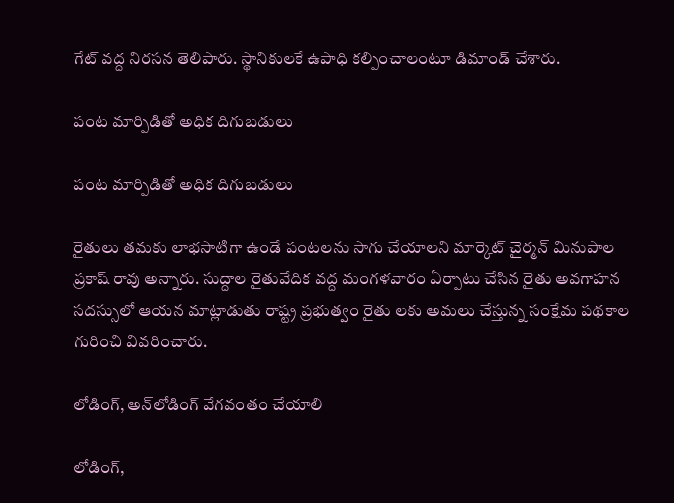గేట్‌ వద్ద నిరసన తెలిపారు. స్థానికులకే ఉపాధి కల్పించాలంటూ డిమాండ్‌ చేశారు.

పంట మార్పిడితో అధిక దిగుబడులు

పంట మార్పిడితో అధిక దిగుబడులు

రైతులు తమకు లాభసాటిగా ఉండే పంటలను సాగు చేయాలని మార్కెట్‌ చైర్మన్‌ మినుపాల ప్రకాష్‌ రావు అన్నారు. సుద్దాల రైతువేదిక వద్ద మంగళవారం ఏర్పాటు చేసిన రైతు అవగాహన సదస్సులో ఆయన మాట్లాడుతు రాష్ట్ర ప్రభుత్వం రైతు లకు అమలు చేస్తున్న సంక్షేమ పథకాల గురించి వివరించారు.

లోడింగ్‌, అన్‌లోడింగ్‌ వేగవంతం చేయాలి

లోడింగ్‌,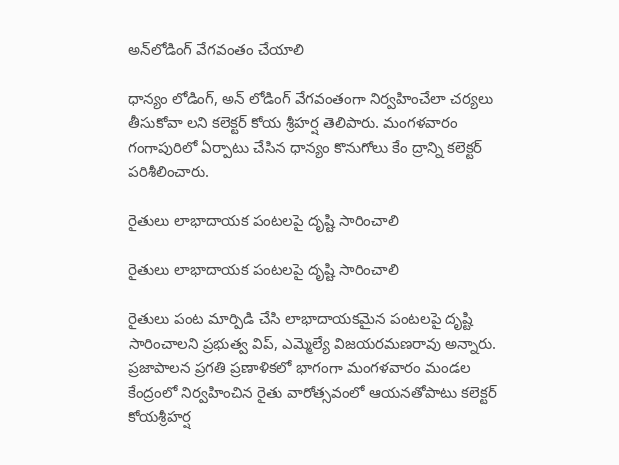అన్‌లోడింగ్‌ వేగవంతం చేయాలి

ధాన్యం లోడింగ్‌, అన్‌ లోడింగ్‌ వేగవంతంగా నిర్వహించేలా చర్యలు తీసుకోవా లని కలెక్టర్‌ కోయ శ్రీహర్ష తెలిపారు. మంగళవారం గంగాపురిలో ఏర్పాటు చేసిన ధాన్యం కొనుగోలు కేం ద్రాన్ని కలెక్టర్‌ పరిశీలించారు.

రైతులు లాభాదాయక పంటలపై దృష్టి సారించాలి

రైతులు లాభాదాయక పంటలపై దృష్టి సారించాలి

రైతులు పంట మార్పిడి చేసి లాభాదాయకమైన పంటలపై దృష్టి సారించాలని ప్రభుత్వ విప్‌, ఎమ్మెల్యే విజయరమణరావు అన్నారు. ప్రజాపాలన ప్రగతి ప్రణాళికలో భాగంగా మంగళవారం మండల కేంద్రంలో నిర్వహించిన రైతు వారోత్సవంలో ఆయనతోపాటు కలెక్టర్‌ కోయశ్రీహర్ష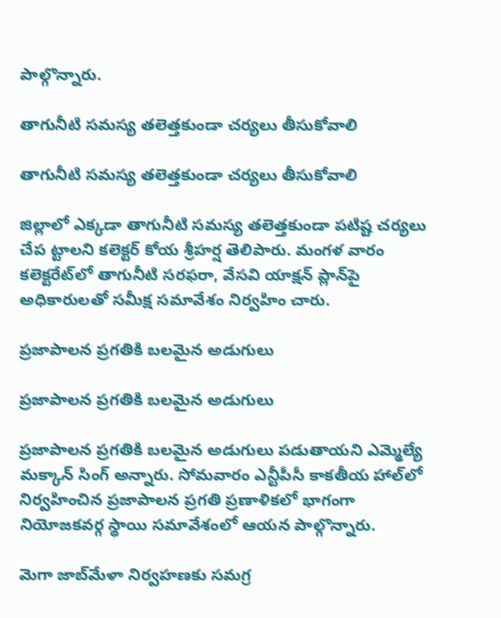పాల్గొన్నారు.

తాగునీటి సమస్య తలెత్తకుండా చర్యలు తీసుకోవాలి

తాగునీటి సమస్య తలెత్తకుండా చర్యలు తీసుకోవాలి

జిల్లాలో ఎక్కడా తాగునీటి సమస్య తలెత్తకుండా పటిష్ట చర్యలు చేప ట్టాలని కలెక్టర్‌ కోయ శ్రీహర్ష తెలిపారు. మంగళ వారం కలెక్టరేట్‌లో తాగునీటి సరఫరా, వేసవి యాక్షన్‌ ప్లాన్‌పై అధికారులతో సమీక్ష సమావేశం నిర్వహిం చారు.

ప్రజాపాలన ప్రగతికి బలమైన అడుగులు

ప్రజాపాలన ప్రగతికి బలమైన అడుగులు

ప్రజాపాలన ప్రగతికి బలమైన అడుగులు పడుతాయని ఎమ్మెల్యే మక్కాన్‌ సింగ్‌ అన్నారు. సోమవారం ఎన్టీపీసీ కాకతీయ హాల్‌లో నిర్వహించిన ప్రజాపాలన ప్రగతి ప్రణాళికలో భాగంగా నియోజకవర్గ స్థాయి సమావేశంలో ఆయన పాల్గొన్నారు.

మెగా జాబ్‌మేళా నిర్వహణకు సమగ్ర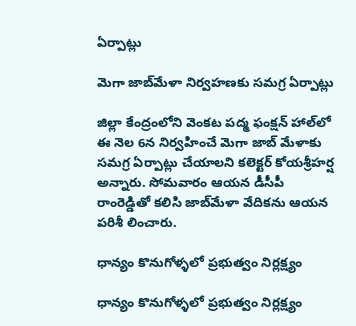ఏర్పాట్లు

మెగా జాబ్‌మేళా నిర్వహణకు సమగ్ర ఏర్పాట్లు

జిల్లా కేంద్రంలోని వెంకట పద్మ ఫంక్షన్‌ హాల్‌లో ఈ నెల 6న నిర్వహించే మెగా జాబ్‌ మేళాకు సమగ్ర ఏర్పాట్లు చేయాలని కలెక్టర్‌ కోయశ్రీహర్ష అన్నారు. సోమవారం ఆయన డీసీపీ రాంరెడ్డితో కలిసి జాబ్‌మేళా వేదికను ఆయన పరిశీ లించారు.

ధాన్యం కొనుగోళ్ళలో ప్రభుత్వం నిర్లక్ష్యం

ధాన్యం కొనుగోళ్ళలో ప్రభుత్వం నిర్లక్ష్యం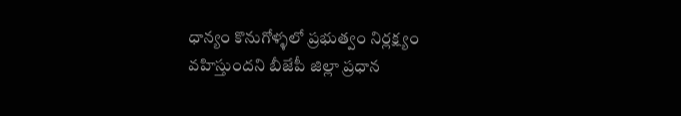ధాన్యం కొనుగోళ్ళలో ప్రభుత్వం నిర్లక్ష్యం వహిస్తుందని బీజేపీ జిల్లా ప్రధాన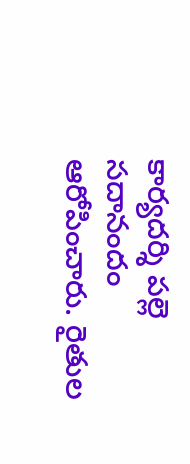కార్యదర్శి పల్లె సదానందం ఆరోపించారు. రైతుల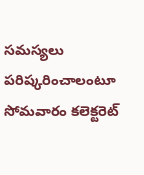సమస్యలు పరిష్కరించాలంటూ సోమవారం కలెక్టరెట్‌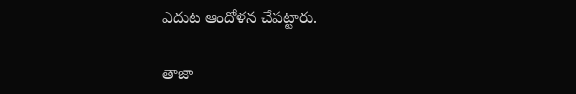ఎదుట ఆందోళన చేపట్టారు.

తాజా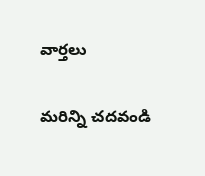వార్తలు

మరిన్ని చదవండి